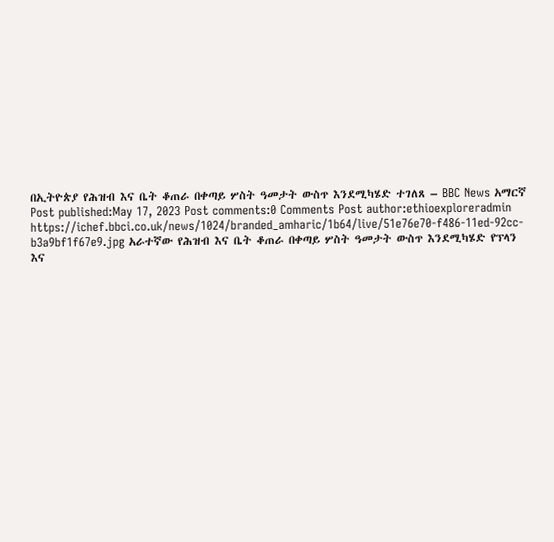በኢትዮጵያ የሕዝብ እና ቤት ቆጠራ በቀጣይ ሦስት ዓመታት ውስጥ እንደሚካሄድ ተገለጸ – BBC News አማርኛ Post published:May 17, 2023 Post comments:0 Comments Post author:ethioexploreradmin https://ichef.bbci.co.uk/news/1024/branded_amharic/1b64/live/51e76e70-f486-11ed-92cc-b3a9bf1f67e9.jpg አራተኛው የሕዝብ እና ቤት ቆጠራ በቀጣይ ሦስት ዓመታት ውስጥ እንደሚካሄድ የፕላን እና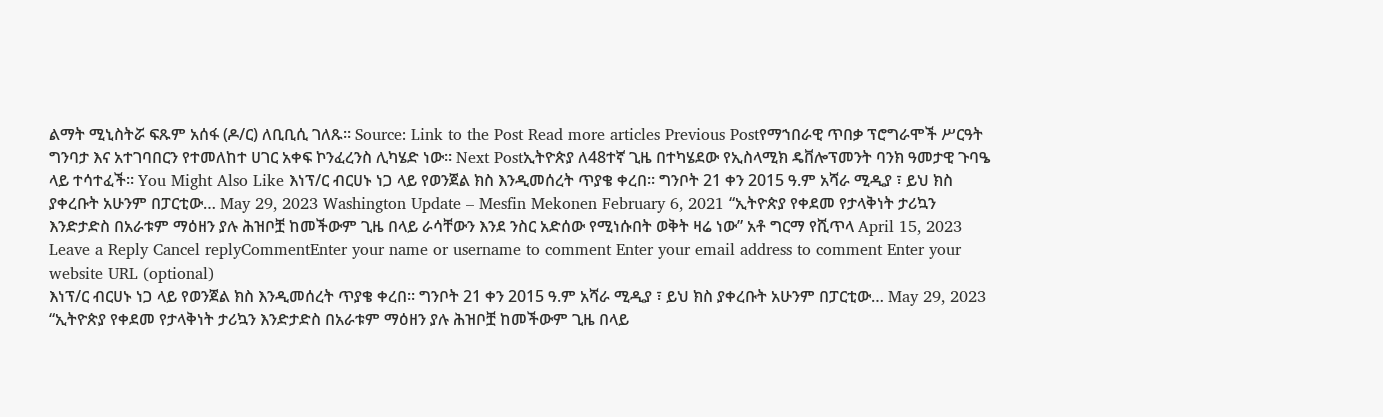ልማት ሚኒስትሯ ፍጹም አሰፋ (ዶ/ር) ለቢቢሲ ገለጹ። Source: Link to the Post Read more articles Previous Postየማኀበራዊ ጥበቃ ፕሮግራሞች ሥርዓት ግንባታ እና አተገባበርን የተመለከተ ሀገር አቀፍ ኮንፈረንስ ሊካሄድ ነው። Next Postኢትዮጵያ ለ48ተኛ ጊዜ በተካሄደው የኢስላሚክ ዴቨሎፕመንት ባንክ ዓመታዊ ጉባዔ ላይ ተሳተፈች። You Might Also Like እነፕ/ር ብርሀኑ ነጋ ላይ የወንጀል ክስ እንዲመሰረት ጥያቄ ቀረበ። ግንቦት 21 ቀን 2015 ዓ.ም አሻራ ሚዲያ ፣ ይህ ክስ ያቀረቡት አሁንም በፓርቲው… May 29, 2023 Washington Update – Mesfin Mekonen February 6, 2021 “ኢትዮጵያ የቀደመ የታላቅነት ታሪኳን እንድታድስ በአራቱም ማዕዘን ያሉ ሕዝቦቿ ከመችውም ጊዜ በላይ ራሳቸውን እንደ ንስር አድሰው የሚነሱበት ወቅት ዛሬ ነው” አቶ ግርማ የሺጥላ April 15, 2023 Leave a Reply Cancel replyCommentEnter your name or username to comment Enter your email address to comment Enter your website URL (optional)
እነፕ/ር ብርሀኑ ነጋ ላይ የወንጀል ክስ እንዲመሰረት ጥያቄ ቀረበ። ግንቦት 21 ቀን 2015 ዓ.ም አሻራ ሚዲያ ፣ ይህ ክስ ያቀረቡት አሁንም በፓርቲው… May 29, 2023
“ኢትዮጵያ የቀደመ የታላቅነት ታሪኳን እንድታድስ በአራቱም ማዕዘን ያሉ ሕዝቦቿ ከመችውም ጊዜ በላይ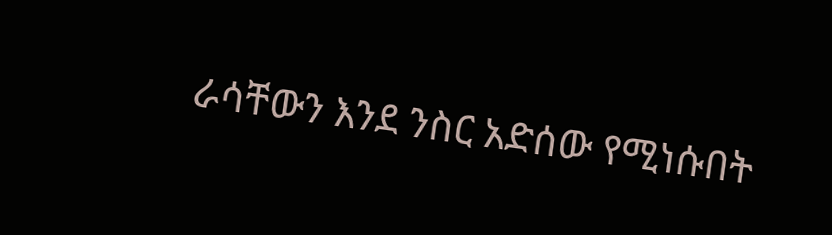ራሳቸውን እንደ ንስር አድሰው የሚነሱበት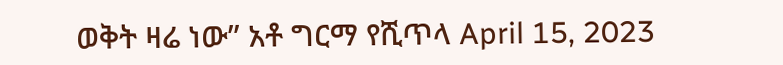ወቅት ዛሬ ነው” አቶ ግርማ የሺጥላ April 15, 2023